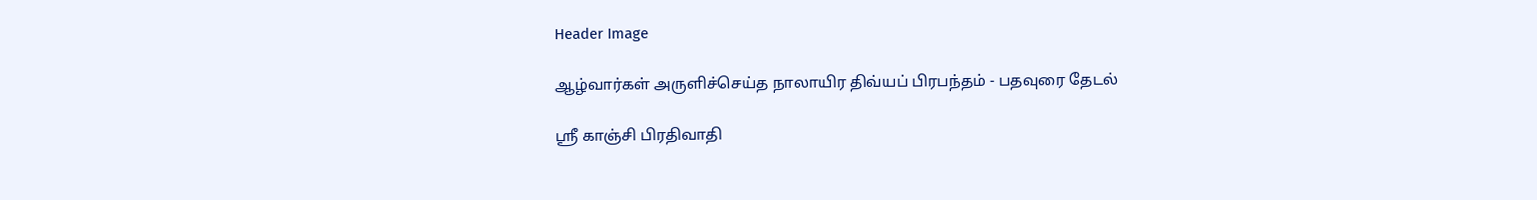Header Image

ஆழ்வார்கள் அருளிச்செய்த நாலாயிர திவ்யப் பிரபந்தம் - பதவுரை தேடல்

ஸ்ரீ காஞ்சி பிரதிவாதி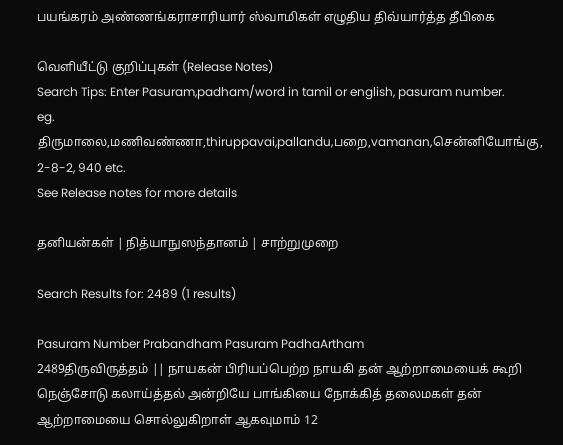பயங்கரம் அண்ணங்கராசாரியார் ஸ்வாமிகள் எழுதிய திவ்யார்த்த தீபிகை

வெளியீட்டு குறிப்புகள் (Release Notes)
Search Tips: Enter Pasuram,padham/word in tamil or english, pasuram number.
eg. திருமாலை,மணிவண்ணா,thiruppavai,pallandu,பறை,vamanan,சென்னியோங்கு, 2-8-2, 940 etc.
See Release notes for more details

தனியன்கள் | நித்யாநுஸந்தானம் | சாற்றுமுறை

Search Results for: 2489 (1 results)

Pasuram Number Prabandham Pasuram PadhaArtham
2489திருவிருத்தம் || நாயகன் பிரியப்பெற்ற நாயகி தன் ஆற்றாமையைக் கூறி நெஞ்சோடு கலாய்த்தல் அன்றியே பாங்கியை நோக்கித் தலைமகள் தன் ஆற்றாமையை சொல்லுகிறாள் ஆகவுமாம் 12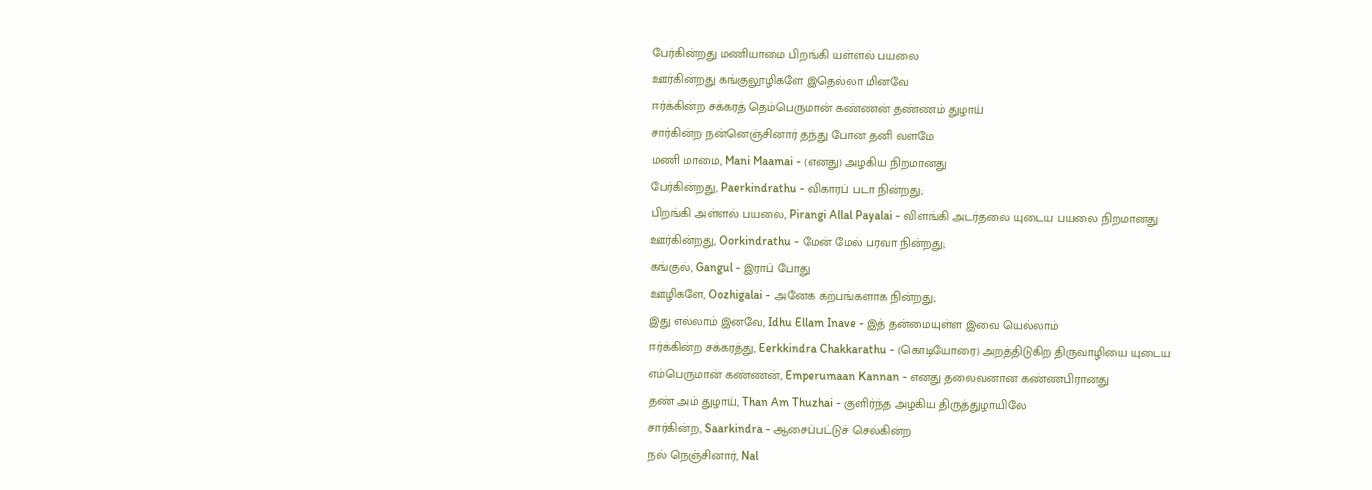பேர்கின்றது மணியாமை பிறங்கி யள்ளல் பயலை
ஊர்கின்றது கங்குலூழிகளே இதெல்லா மினவே
ஈர்க்கின்ற சக்கரத் தெம்பெருமான் கண்ணன் தண்ணம் துழாய்
சார்கின்ற நன்னெஞ்சினார் தந்து போன தனி வளமே
மணி மாமை, Mani Maamai - (எனது) அழகிய நிறமானது
பேர்கின்றது, Paerkindrathu - விகாரப் படா நின்றது;
பிறங்கி அள்ளல் பயலை, Pirangi Allal Payalai - விளங்கி அடர்தலை யுடைய பயலை நிறமானது
ஊர்கின்றது, Oorkindrathu - மேன் மேல் பரவா நின்றது;
கங்குல், Gangul - இராப் போது
ஊழிகளே, Oozhigalai - அனேக கற்பங்களாக நின்றது;
இது எல்லாம் இனவே, Idhu Ellam Inave - இத் தன்மையுள்ள இவை யெல்லாம்
ஈர்க்கின்ற சக்கரத்து, Eerkkindra Chakkarathu - (கொடியோரை) அறத்திடுகிற திருவாழியை யுடைய
எம்பெருமான் கண்ணன், Emperumaan Kannan - எனது தலைவனான கண்ணபிரானது
தண் அம் துழாய், Than Am Thuzhai - குளிர்ந்த அழகிய திருத்துழாயிலே
சார்கின்ற, Saarkindra - ஆசைப்பட்டுச் செல்கின்ற
நல் நெஞ்சினார், Nal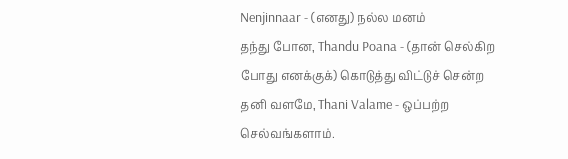Nenjinnaar - (எனது) நல்ல மனம்
தந்து போன, Thandu Poana - (தான் செல்கிற போது எனக்குக்) கொடுத்து விட்டுச் சென்ற
தனி வளமே, Thani Valame - ஒப்பற்ற செல்வங்களாம்.